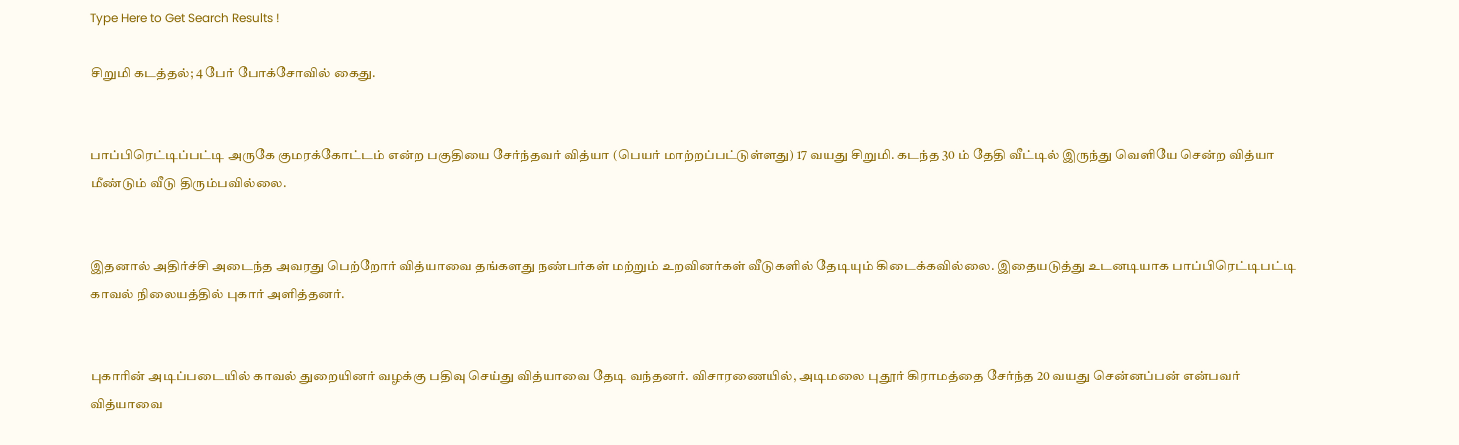Type Here to Get Search Results !

சிறுமி கடத்தல்; 4 பேர் போக்சோவில் கைது.


பாப்பிரெட்டிப்பட்டி அருகே குமரக்கோட்டம் என்ற பகுதியை சேர்ந்தவர் வித்யா (பெயர் மாற்றப்பட்டுள்ளது) 17 வயது சிறுமி. கடந்த 30 ம் தேதி வீட்டில் இருந்து வெளியே சென்ற வித்யா மீண்டும் வீடு திரும்பவில்லை.


இதனால் அதிர்ச்சி அடைந்த அவரது பெற்றோர் வித்யாவை தங்களது நண்பர்கள் மற்றும் உறவினர்கள் வீடுகளில் தேடியும் கிடைக்கவில்லை. இதையடுத்து உடனடியாக பாப்பிரெட்டிபட்டி காவல் நிலையத்தில் புகார் அளித்தனர்.


புகாரின் அடிப்படையில் காவல் துறையினர் வழக்கு பதிவு செய்து வித்யாவை தேடி வந்தனர். விசாரணையில், அடிமலை புதூர் கிராமத்தை சேர்ந்த 20 வயது சென்னப்பன் என்பவர் வித்யாவை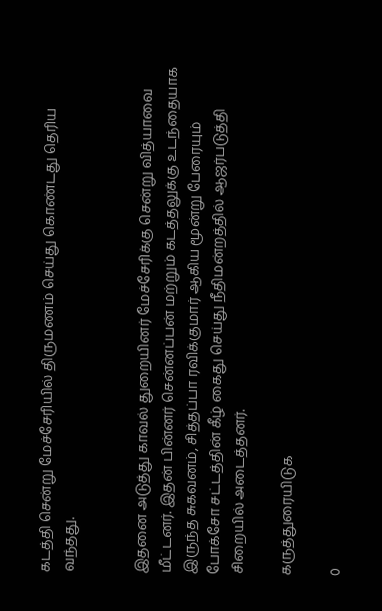கடத்தி சென்று மேச்சேரியில் திருமணம் செய்து கொண்டது தெரிய வந்தது.


இதனை அடுத்து காவல் துறையினர் மேச்சேரிக்கு சென்று வித்யாவை மீட்டனர். இதன் பின்னர் சென்னப்பன் மற்றும் கடத்தலுக்கு உடந்தையாக இருந்த சுகவனம், சித்தப்பா ரவிக்குமார் ஆகிய மூன்று பேரையும் போக்சோ சட்டத்தின் கீழ் கைது செய்து நீதிமன்றத்தில் ஆஜர்படுத்தி சிறையில் அடைத்தனர்.

கருத்துரையிடுக

0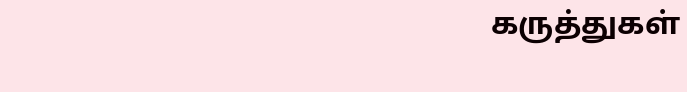கருத்துகள்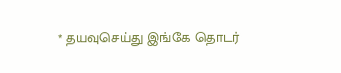* தயவுசெய்து இங்கே தொடர்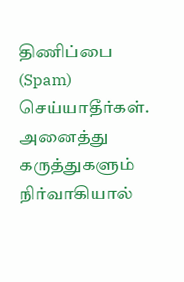திணிப்பை (Spam) செய்யாதீர்கள். அனைத்து கருத்துகளும் நிர்வாகியால்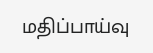மதிப்பாய்வு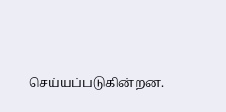செய்யப்படுகின்றன.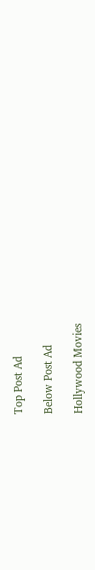Top Post Ad

Below Post Ad

Hollywood Movies